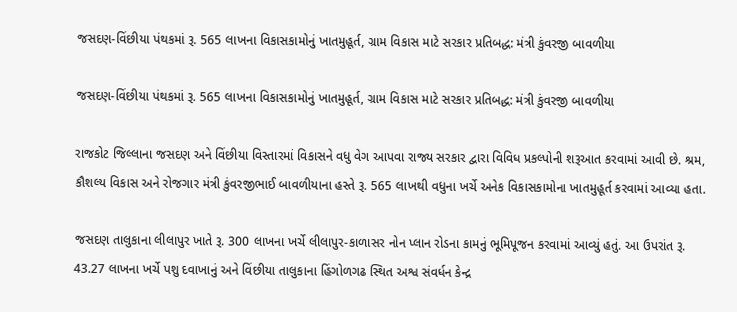જસદણ-વિંછીયા પંથકમાં રૂ. 565 લાખના વિકાસકામોનું ખાતમુહૂર્ત, ગ્રામ વિકાસ માટે સરકાર પ્રતિબદ્ધ: મંત્રી કુંવરજી બાવળીયા

જસદણ-વિંછીયા પંથકમાં રૂ. 565 લાખના વિકાસકામોનું ખાતમુહૂર્ત, ગ્રામ વિકાસ માટે સરકાર પ્રતિબદ્ધ: મંત્રી કુંવરજી બાવળીયા

રાજકોટ જિલ્લાના જસદણ અને વિંછીયા વિસ્તારમાં વિકાસને વધુ વેગ આપવા રાજ્ય સરકાર દ્વારા વિવિધ પ્રકલ્પોની શરૂઆત કરવામાં આવી છે. શ્રમ, કૌશલ્ય વિકાસ અને રોજગાર મંત્રી કુંવરજીભાઈ બાવળીયાના હસ્તે રૂ. 565 લાખથી વધુના ખર્ચે અનેક વિકાસકામોના ખાતમુહૂર્ત કરવામાં આવ્યા હતા.

જસદણ તાલુકાના લીલાપુર ખાતે રૂ. 300 લાખના ખર્ચે લીલાપુર-કાળાસર નોન પ્લાન રોડના કામનું ભૂમિપૂજન કરવામાં આવ્યું હતું. આ ઉપરાંત રૂ. 43.27 લાખના ખર્ચે પશુ દવાખાનું અને વિંછીયા તાલુકાના હિંગોળગઢ સ્થિત અશ્વ સંવર્ધન કેન્દ્ર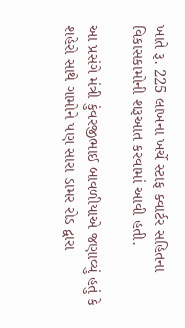ખાતે રૂ. 225 લાખના ખર્ચે સ્ટાફ ક્વાર્ટર સહિતના વિકાસકામોની શરૂઆત કરવામાં આવી હતી.

આ પ્રસંગે મંત્રી કુંવરજીભાઈ બાવળીયાએ જણાવ્યું હતું કે શહેરો સાથે ગામોને પણ સારા ડામર રોડ દ્વારા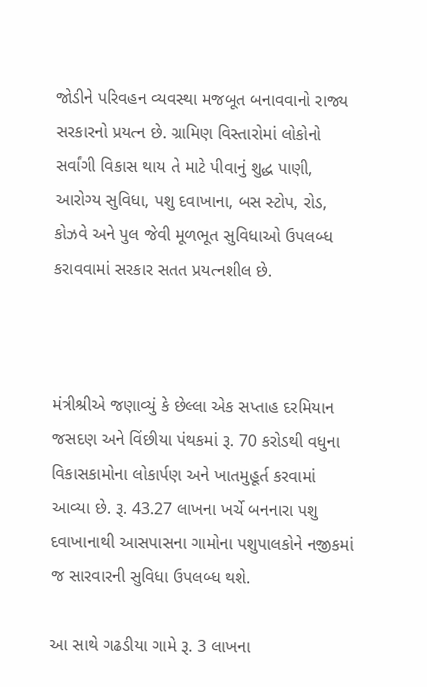જોડીને પરિવહન વ્યવસ્થા મજબૂત બનાવવાનો રાજ્ય સરકારનો પ્રયત્ન છે. ગ્રામિણ વિસ્તારોમાં લોકોનો સર્વાંગી વિકાસ થાય તે માટે પીવાનું શુદ્ધ પાણી, આરોગ્ય સુવિધા, પશુ દવાખાના, બસ સ્ટોપ, રોડ, કોઝવે અને પુલ જેવી મૂળભૂત સુવિધાઓ ઉપલબ્ધ કરાવવામાં સરકાર સતત પ્રયત્નશીલ છે.



મંત્રીશ્રીએ જણાવ્યું કે છેલ્લા એક સપ્તાહ દરમિયાન જસદણ અને વિંછીયા પંથકમાં રૂ. 70 કરોડથી વધુના વિકાસકામોના લોકાર્પણ અને ખાતમુહૂર્ત કરવામાં આવ્યા છે. રૂ. 43.27 લાખના ખર્ચે બનનારા પશુ દવાખાનાથી આસપાસના ગામોના પશુપાલકોને નજીકમાં જ સારવારની સુવિધા ઉપલબ્ધ થશે.

આ સાથે ગઢડીયા ગામે રૂ. 3 લાખના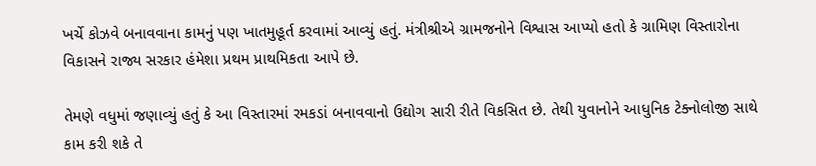ખર્ચે કોઝવે બનાવવાના કામનું પણ ખાતમુહૂર્ત કરવામાં આવ્યું હતું. મંત્રીશ્રીએ ગ્રામજનોને વિશ્વાસ આપ્યો હતો કે ગ્રામિણ વિસ્તારોના વિકાસને રાજ્ય સરકાર હંમેશા પ્રથમ પ્રાથમિકતા આપે છે.

તેમણે વધુમાં જણાવ્યું હતું કે આ વિસ્તારમાં રમકડાં બનાવવાનો ઉદ્યોગ સારી રીતે વિકસિત છે. તેથી યુવાનોને આધુનિક ટેક્નોલોજી સાથે કામ કરી શકે તે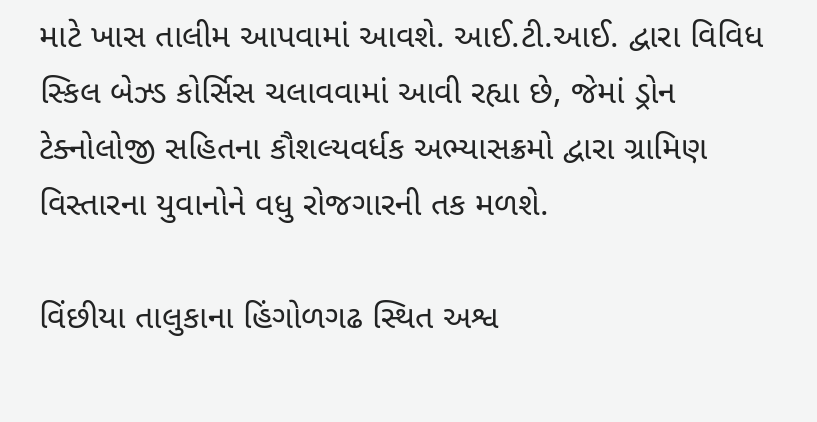માટે ખાસ તાલીમ આપવામાં આવશે. આઈ.ટી.આઈ. દ્વારા વિવિધ સ્કિલ બેઝ્ડ કોર્સિસ ચલાવવામાં આવી રહ્યા છે, જેમાં ડ્રોન ટેક્નોલોજી સહિતના કૌશલ્યવર્ધક અભ્યાસક્રમો દ્વારા ગ્રામિણ વિસ્તારના યુવાનોને વધુ રોજગારની તક મળશે.

વિંછીયા તાલુકાના હિંગોળગઢ સ્થિત અશ્વ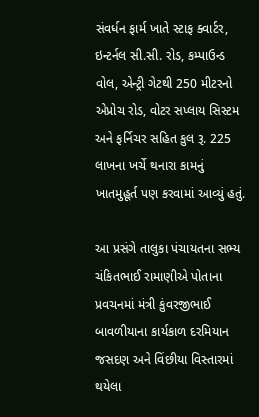સંવર્ધન ફાર્મ ખાતે સ્ટાફ ક્વાર્ટર, ઇન્ટર્નલ સી.સી. રોડ, કમ્પાઉન્ડ વોલ, એન્ટ્રી ગેટથી 250 મીટરનો એપ્રોચ રોડ, વોટર સપ્લાય સિસ્ટમ અને ફર્નિચર સહિત કુલ રૂ. 225 લાખના ખર્ચે થનારા કામનું ખાતમુહૂર્ત પણ કરવામાં આવ્યું હતું.

આ પ્રસંગે તાલુકા પંચાયતના સભ્ય ચંકિતભાઈ રામાણીએ પોતાના પ્રવચનમાં મંત્રી કુંવરજીભાઈ બાવળીયાના કાર્યકાળ દરમિયાન જસદણ અને વિંછીયા વિસ્તારમાં થયેલા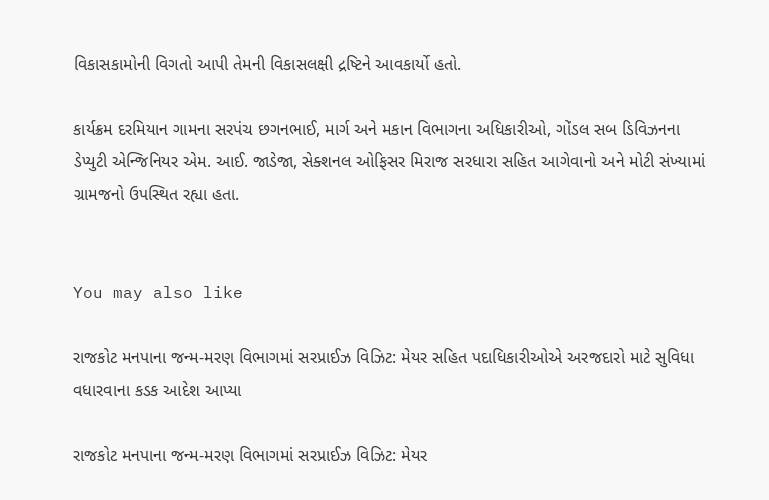વિકાસકામોની વિગતો આપી તેમની વિકાસલક્ષી દ્રષ્ટિને આવકાર્યો હતો.

કાર્યક્રમ દરમિયાન ગામના સરપંચ છગનભાઈ, માર્ગ અને મકાન વિભાગના અધિકારીઓ, ગોંડલ સબ ડિવિઝનના ડેપ્યુટી એન્જિનિયર એમ. આઈ. જાડેજા, સેક્શનલ ઓફિસર મિરાજ સરધારા સહિત આગેવાનો અને મોટી સંખ્યામાં ગ્રામજનો ઉપસ્થિત રહ્યા હતા.


You may also like

રાજકોટ મનપાના જન્મ-મરણ વિભાગમાં સરપ્રાઈઝ વિઝિટ: મેયર સહિત પદાધિકારીઓએ અરજદારો માટે સુવિધા વધારવાના કડક આદેશ આપ્યા

રાજકોટ મનપાના જન્મ-મરણ વિભાગમાં સરપ્રાઈઝ વિઝિટ: મેયર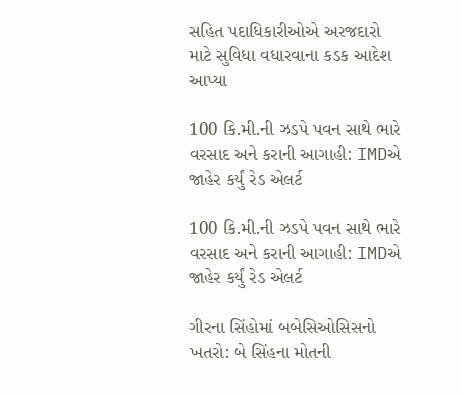સહિત પદાધિકારીઓએ અરજદારો માટે સુવિધા વધારવાના કડક આદેશ આપ્યા

100 કિ.મી.ની ઝડપે પવન સાથે ભારે વરસાદ અને કરાની આગાહી: IMDએ જાહેર કર્યું રેડ એલર્ટ

100 કિ.મી.ની ઝડપે પવન સાથે ભારે વરસાદ અને કરાની આગાહી: IMDએ જાહેર કર્યું રેડ એલર્ટ

ગીરના સિંહોમાં બબેસિઓસિસનો ખતરો: બે સિંહના મોતની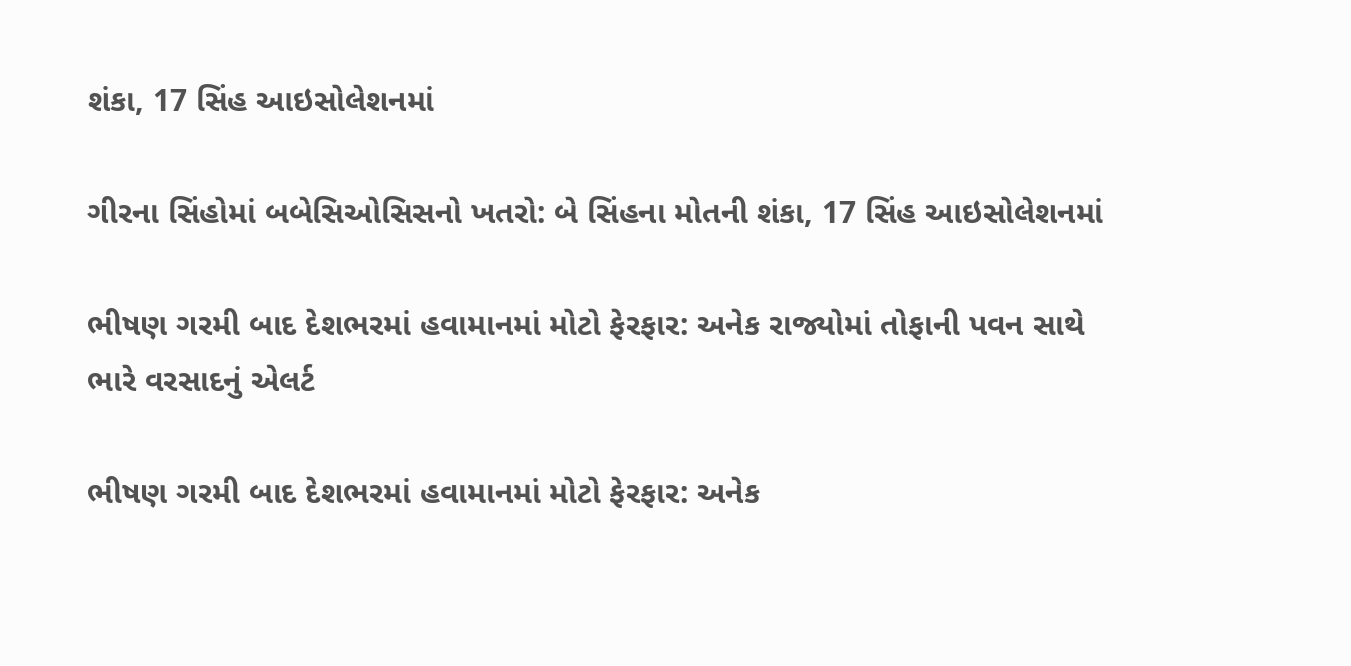શંકા, 17 સિંહ આઇસોલેશનમાં

ગીરના સિંહોમાં બબેસિઓસિસનો ખતરો: બે સિંહના મોતની શંકા, 17 સિંહ આઇસોલેશનમાં

ભીષણ ગરમી બાદ દેશભરમાં હવામાનમાં મોટો ફેરફાર: અનેક રાજ્યોમાં તોફાની પવન સાથે ભારે વરસાદનું એલર્ટ

ભીષણ ગરમી બાદ દેશભરમાં હવામાનમાં મોટો ફેરફાર: અનેક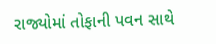રાજ્યોમાં તોફાની પવન સાથે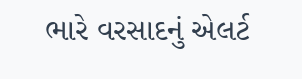ભારે વરસાદનું એલર્ટ